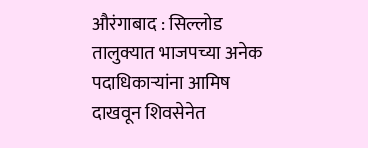औरंगाबाद : सिल्लोड तालुक्यात भाजपच्या अनेक पदाधिकाऱ्यांना आमिष दाखवून शिवसेनेत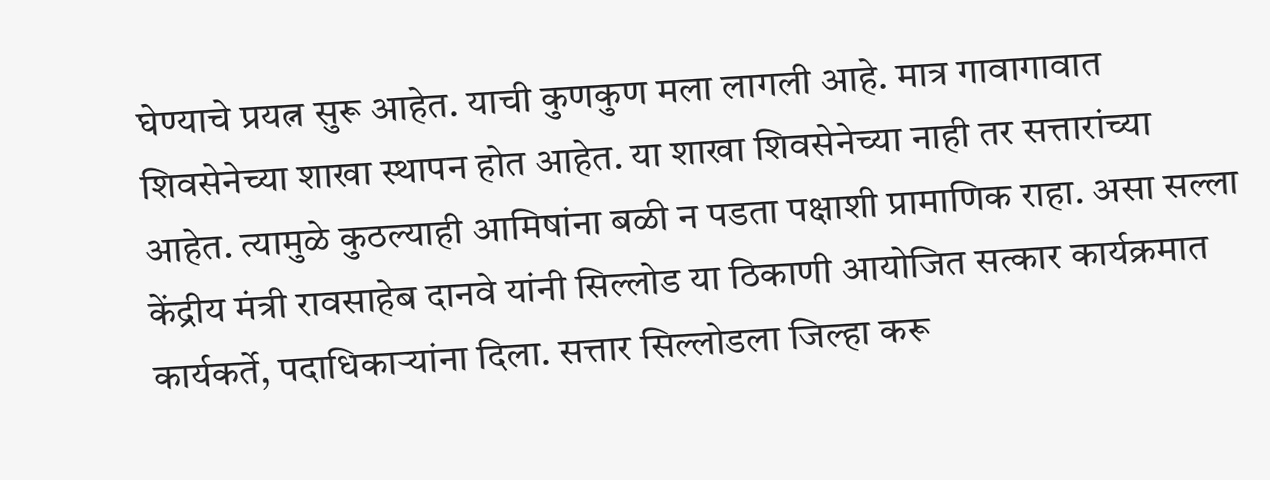घेण्याचे प्रयत्न सुरू आहेत. याची कुणकुण मला लागली आहे. मात्र गावागावात शिवसेनेच्या शाखा स्थापन होत आहेत. या शाखा शिवसेनेच्या नाही तर सत्तारांच्या आहेत. त्यामुळे कुठल्याही आमिषांना बळी न पडता पक्षाशी प्रामाणिक राहा. असा सल्ला केंद्रीय मंत्री रावसाहेब दानवे यांनी सिल्लोड या ठिकाणी आयोजित सत्कार कार्यक्रमात कार्यकर्ते, पदाधिकाऱ्यांना दिला. सत्तार सिल्लोडला जिल्हा करू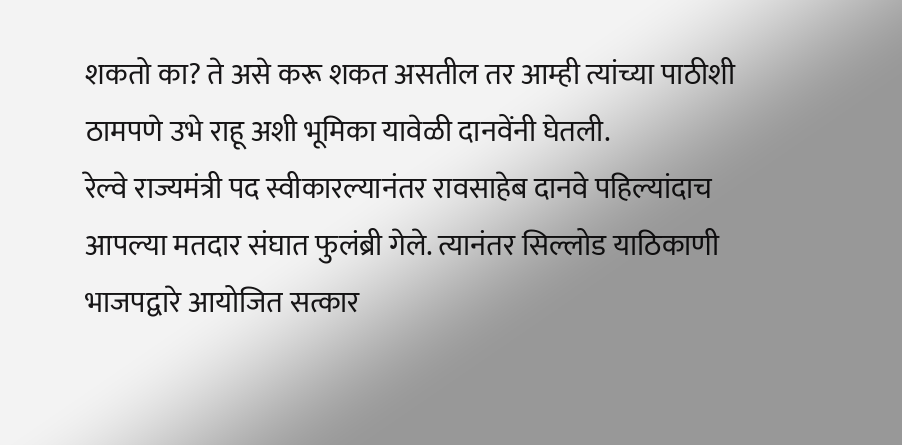शकतो का? ते असे करू शकत असतील तर आम्ही त्यांच्या पाठीशी ठामपणे उभे राहू अशी भूमिका यावेळी दानवेंनी घेतली.
रेल्वे राज्यमंत्री पद स्वीकारल्यानंतर रावसाहेब दानवे पहिल्यांदाच आपल्या मतदार संघात फुलंब्री गेले. त्यानंतर सिल्लोड याठिकाणी भाजपद्वारे आयोजित सत्कार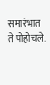समारंभात ते पोहोचले.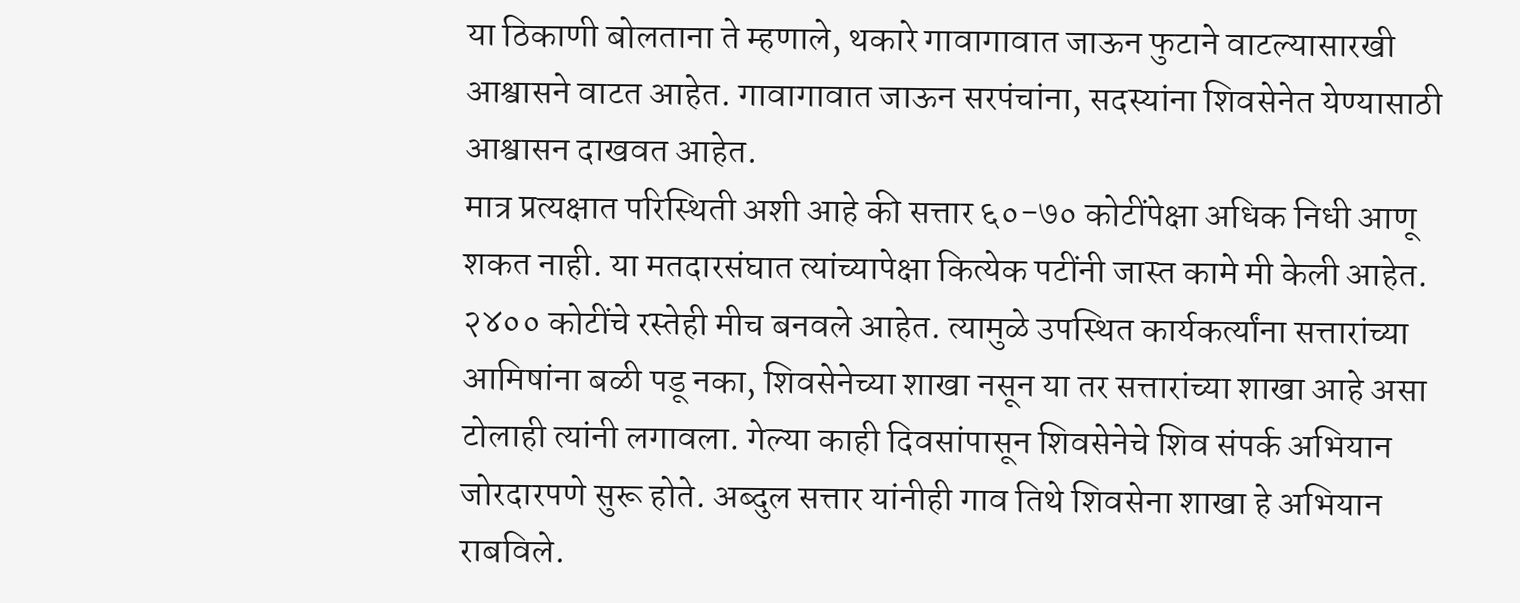या ठिकाणी बोलताना ते म्हणाले, थकारे गावागावात जाऊन फुटाने वाटल्यासारखी आश्वासने वाटत आहेत. गावागावात जाऊन सरपंचांना, सदस्यांना शिवसेनेत येण्यासाठी आश्वासन दाखवत आहेत.
मात्र प्रत्यक्षात परिस्थिती अशी आहे की सत्तार ६०-७० कोटींपेक्षा अधिक निधी आणू शकत नाही. या मतदारसंघात त्यांच्यापेक्षा कित्येक पटींनी जास्त कामे मी केली आहेत. २४०० कोटींचे रस्तेही मीच बनवले आहेत. त्यामुळे उपस्थित कार्यकर्त्यांना सत्तारांच्या आमिषांना बळी पडू नका, शिवसेनेच्या शाखा नसून या तर सत्तारांच्या शाखा आहे असा टोलाही त्यांनी लगावला. गेल्या काही दिवसांपासून शिवसेनेचे शिव संपर्क अभियान जोरदारपणे सुरू होते. अब्दुल सत्तार यांनीही गाव तिथे शिवसेना शाखा हे अभियान राबविले.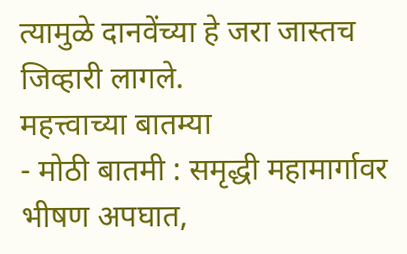त्यामुळे दानवेंच्या हे जरा जास्तच जिव्हारी लागले.
महत्त्वाच्या बातम्या
- मोठी बातमी : समृद्धी महामार्गावर भीषण अपघात,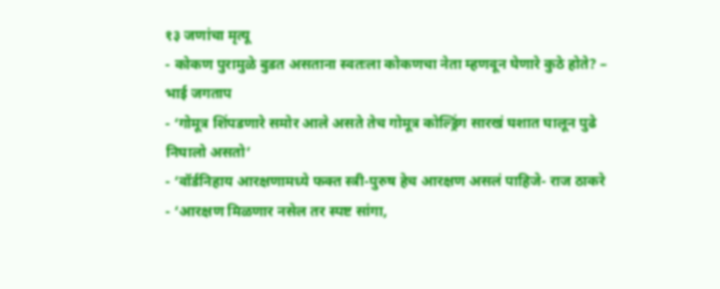१३ जणांचा मृत्यू
- कोकण पुरामुळे बुडत असताना स्वतःला कोकणचा नेता म्हणवून घेणारे कुठे होते? – भाई जगताप
- ‘गोमूत्र शिंपडणारे समोर आले असते तेच गोमूत्र कोल्ड्रिंग सारखं घशात घालून पुढे निघालो असतो’
- ‘वॉर्डनिहाय आरक्षणामध्ये फक्त स्त्री-पुरुष हेच आरक्षण असलं पाहिजे- राज ठाकरे
- ‘आरक्षण मिळणार नसेल तर स्पष्ट सांगा,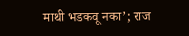माथी भडकवू नका’; राज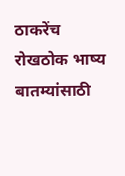ठाकरेंच रोखठोक भाष्य
बातम्यांसाठी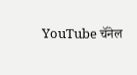YouTube चॅनेल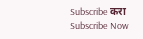Subscribe करा
Subscribe Now